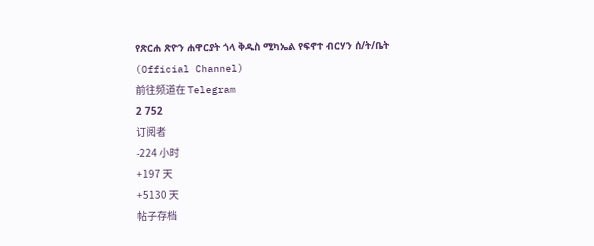የጽርሐ ጽዮን ሐዋርያት ጎላ ቅዱስ ሚካኤል የፍኖተ ብርሃን ሰ/ት/ቤት (Official Channel)
前往频道在 Telegram
2 752
订阅者
-224 小时
+197 天
+5130 天
帖子存档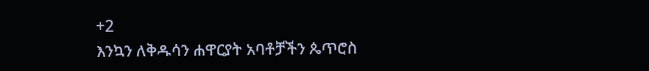+2
እንኳን ለቅዱሳን ሐዋርያት አባቶቻችን ጴጥሮስ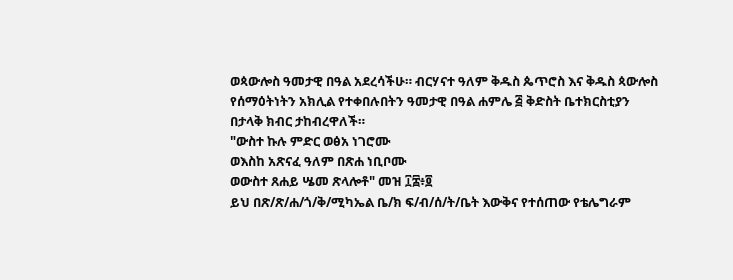ወጳውሎስ ዓመታዊ በዓል አደረሳችሁ። ብርሃናተ ዓለም ቅዱስ ጴጥሮስ እና ቅዱስ ጳውሎስ የሰማዕትነትን አክሊል የተቀበሉበትን ዓመታዊ በዓል ሐምሌ ፭ ቅድስት ቤተክርስቲያን በታላቅ ክብር ታከብረዋለች።
"ውስተ ኩሉ ምድር ወፅአ ነገሮሙ
ወእስከ አጽናፈ ዓለም በጽሐ ነቢቦሙ
ወውስተ ጸሐይ ሤመ ጽላሎቶ" መዝ ፲፰፥፬
ይህ በጽ/ጽ/ሐ/ጎ/ቅ/ሚካኤል ቤ/ክ ፍ/ብ/ሰ/ት/ቤት እውቅና የተሰጠው የቴሌግራም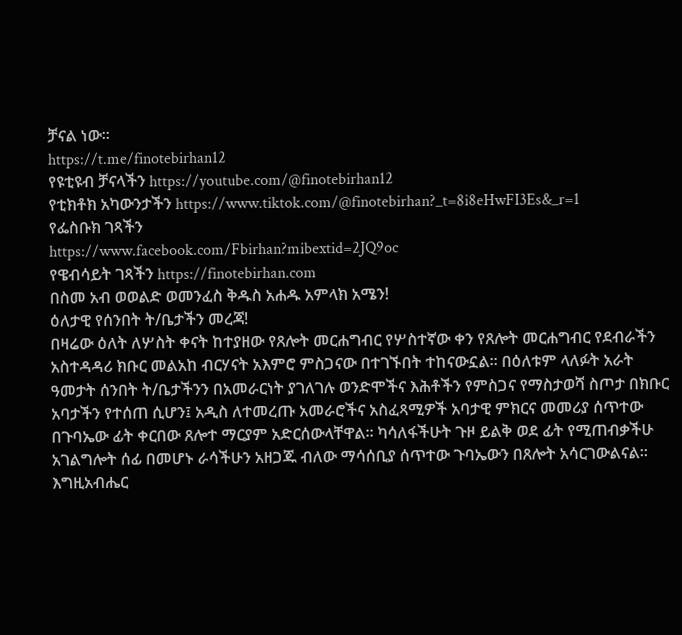ቻናል ነው።
https://t.me/finotebirhan12
የዩቲዩብ ቻናላችን https://youtube.com/@finotebirhan12
የቲክቶክ አካውንታችን https://www.tiktok.com/@finotebirhan?_t=8i8eHwFI3Es&_r=1
የፌስቡክ ገጻችን
https://www.facebook.com/Fbirhan?mibextid=2JQ9oc
የዌብሳይት ገጻችን https://finotebirhan.com
በስመ አብ ወወልድ ወመንፈስ ቅዱስ አሐዱ አምላክ አሜን!
ዕለታዊ የሰንበት ት/ቤታችን መረጃ!
በዛሬው ዕለት ለሦስት ቀናት ከተያዘው የጸሎት መርሐግብር የሦስተኛው ቀን የጸሎት መርሐግብር የደብራችን አስተዳዳሪ ክቡር መልአከ ብርሃናት አእምሮ ምስጋናው በተገኙበት ተከናውኗል። በዕለቱም ላለፉት አራት ዓመታት ሰንበት ት/ቤታችንን በአመራርነት ያገለገሉ ወንድሞችና እሕቶችን የምስጋና የማስታወሻ ስጦታ በክቡር አባታችን የተሰጠ ሲሆን፤ አዲስ ለተመረጡ አመራሮችና አስፈጻሚዎች አባታዊ ምክርና መመሪያ ሰጥተው በጉባኤው ፊት ቀርበው ጸሎተ ማርያም አድርሰውላቸዋል። ካሳለፋችሁት ጉዞ ይልቅ ወደ ፊት የሚጠብቃችሁ አገልግሎት ሰፊ በመሆኑ ራሳችሁን አዘጋጁ ብለው ማሳሰቢያ ሰጥተው ጉባኤውን በጸሎት አሳርገውልናል።
እግዚአብሔር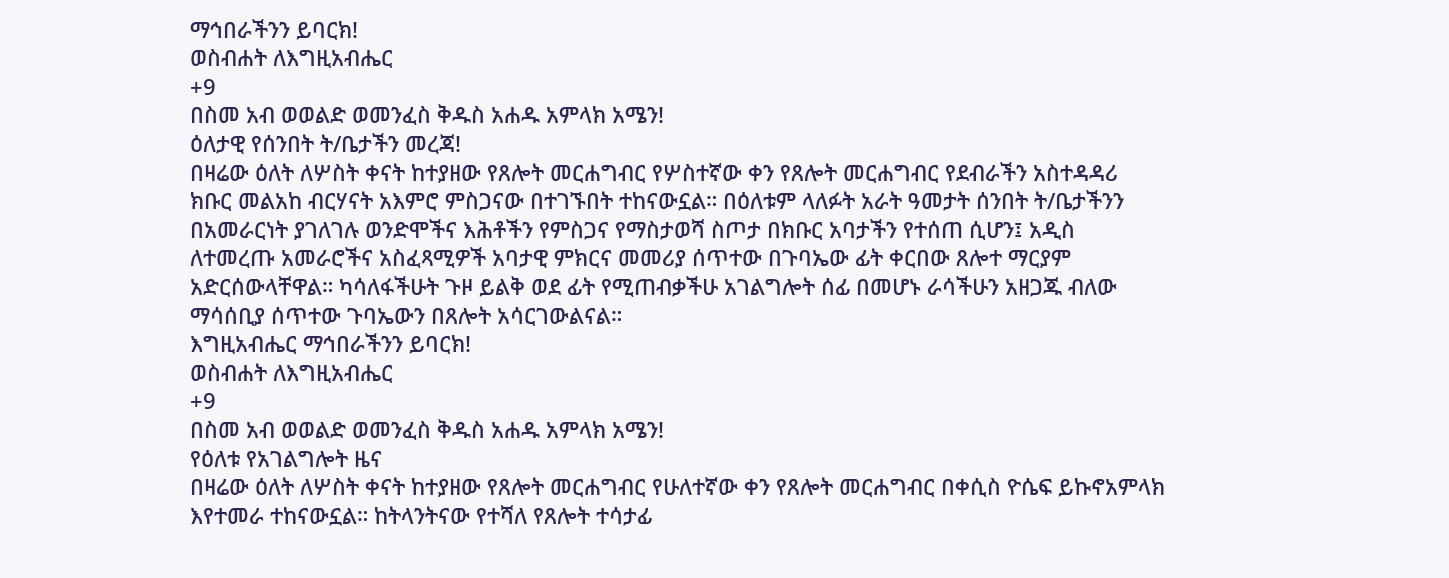ማኅበራችንን ይባርክ!
ወስብሐት ለእግዚአብሔር
+9
በስመ አብ ወወልድ ወመንፈስ ቅዱስ አሐዱ አምላክ አሜን!
ዕለታዊ የሰንበት ት/ቤታችን መረጃ!
በዛሬው ዕለት ለሦስት ቀናት ከተያዘው የጸሎት መርሐግብር የሦስተኛው ቀን የጸሎት መርሐግብር የደብራችን አስተዳዳሪ ክቡር መልአከ ብርሃናት አእምሮ ምስጋናው በተገኙበት ተከናውኗል። በዕለቱም ላለፉት አራት ዓመታት ሰንበት ት/ቤታችንን በአመራርነት ያገለገሉ ወንድሞችና እሕቶችን የምስጋና የማስታወሻ ስጦታ በክቡር አባታችን የተሰጠ ሲሆን፤ አዲስ ለተመረጡ አመራሮችና አስፈጻሚዎች አባታዊ ምክርና መመሪያ ሰጥተው በጉባኤው ፊት ቀርበው ጸሎተ ማርያም አድርሰውላቸዋል። ካሳለፋችሁት ጉዞ ይልቅ ወደ ፊት የሚጠብቃችሁ አገልግሎት ሰፊ በመሆኑ ራሳችሁን አዘጋጁ ብለው ማሳሰቢያ ሰጥተው ጉባኤውን በጸሎት አሳርገውልናል።
እግዚአብሔር ማኅበራችንን ይባርክ!
ወስብሐት ለእግዚአብሔር
+9
በስመ አብ ወወልድ ወመንፈስ ቅዱስ አሐዱ አምላክ አሜን!
የዕለቱ የአገልግሎት ዜና
በዛሬው ዕለት ለሦስት ቀናት ከተያዘው የጸሎት መርሐግብር የሁለተኛው ቀን የጸሎት መርሐግብር በቀሲስ ዮሴፍ ይኩኖአምላክ እየተመራ ተከናውኗል። ከትላንትናው የተሻለ የጸሎት ተሳታፊ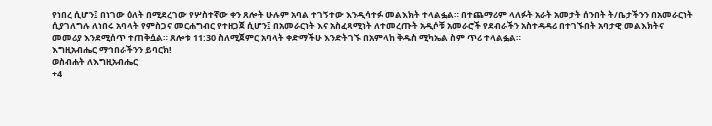የነበረ ሲሆን፤ በነገው ዕለት በሚደረገው የሦስተኛው ቀን ጸሎት ሁሉም አባል ተገኝተው እንዲሳተፉ መልእክት ተላልፏል። በተጨማሪም ላለፉት አራት አመታት ሰንበት ት/ቤታችንን በአመራርነት ሲያገለግሉ ለነበሩ አባላት የምስጋና መርሐግብር የተዘጋጀ ሲሆን፤ በአመራርነት እና አስፈጻሚነት ለተመረጡት አዲሶቹ አመራሮች የደብራችን አስተዳዳሪ በተገኙበት አባታዊ መልእክትና መመሪያ እንደሚሰጥ ተጠቅሷል። ጸሎቱ 11:30 ስለሚጀምር አባላት ቀድማችሁ እንድትገኙ በአምላከ ቅዱስ ሚካኤል ስም ጥሪ ተላልፏል።
እግዚአብሔር ማኅበራችንን ይባርክ!
ወስብሐት ለእግዚአብሔር
+4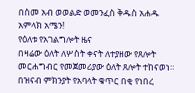በስመ አብ ወወልድ ወመንፈስ ቅዱስ አሐዱ አምላክ አሜን!
የዕለቱ የአገልግሎት ዜና
በዛሬው ዕለት ለሦስት ቀናት ለተያዘው የጸሎት መርሐግብር የመጀመሪያው ዕለት ጸሎት ተከናወነ። በዝናብ ምክንያት የአባላት ቁጥር በቂ የነበረ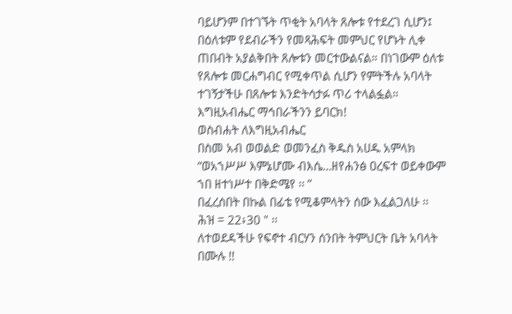ባይሆንም በተገኙት ጥቂት አባላት ጸሎቱ የተደረገ ሲሆን፤ በዕለቱም የደብራችን የመጻሕፍት መምህር የሆኑት ሊቀ ጠበብት አያልቅበት ጸሎቱን መርተውልናል። በነገውም ዕለቱ የጸሎቱ መርሐግብር የሚቀጥል ሲሆን የምትችሉ አባላት ተገኝታችሁ በጸሎቱ እንድትሳታፉ ጥሪ ተላልፏል።
እግዚአብሔር ማኅበራችንን ይባርክ!
ወስብሐት ለእግዚአብሔር
በስመ አብ ወወልድ ወመንፈስ ቅዱስ አሀዱ አምላክ
“ወአኀሥሥ እምኔሆሙ ብእሴ…ዘየሐንፅ ዐረፍተ ወይቀውም ኀበ ዘተነሥተ በቅድሜየ ፡፡ ”
በፈረሰበት በኩል በፊቴ የሚቆምላትን ሰው እፈልጋለሁ ፡፡
ሕዝ = 22፥30 " ፡፡
ለተወደዳችሁ የፍኖተ ብርሃን ሰንበት ትምህርት ቤት አባላት በሙሉ !!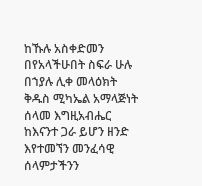ከኹሉ አስቀድመን በየአላችሁበት ስፍራ ሁሉ በኀያሉ ሊቀ መላዕክት ቅዱስ ሚካኤል አማላጅነት ሰላመ እግዚአብሔር ከእናንተ ጋራ ይሆን ዘንድ እየተመኘን መንፈሳዊ ሰላምታችንን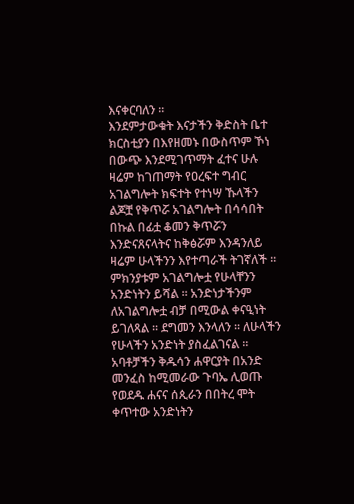እናቀርባለን ፡፡
እንደምታውቁት እናታችን ቅድስት ቤተ ክርስቲያን በእየዘመኑ በውስጥም ኾነ በውጭ እንደሚገጥማት ፈተና ሁሉ ዛሬም ከገጠማት የዐረፍተ ግብር አገልግሎት ክፍተት የተነሣ ኹላችን ልጆቿ የቅጥሯ አገልግሎት በሳሳበት በኩል በፊቷ ቆመን ቅጥሯን እንድናጸናላትና ከቅፅሯም እንዳንለይ ዛሬም ሁላችንን እየተጣራች ትገኛለች ፡፡
ምክንያቱም አገልግሎቷ የሁላቸንን አንድነትን ይሻል ፡፡ አንድነታችንም ለአገልግሎቷ ብቻ በሚውል ቀናዒነት ይገለጻል ፡፡ ደግመን እንላለን ፡፡ ለሁላችን የሁላችን አንድነት ያስፈልገናል ፡፡ አባቶቻችን ቅዱሳን ሐዋርያት በአንድ መንፈስ ከሚመራው ጉባኤ ሊወጡ የወደዱ ሐናና ሰጲራን በበትረ ሞት ቀጥተው አንድነትን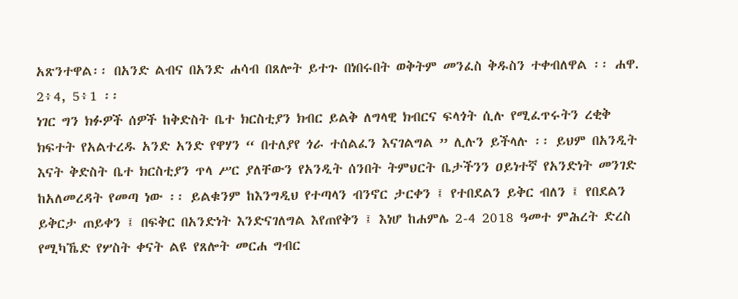አጽንተዋል፡፡ በአንድ ልብና በአንድ ሐሳብ በጸሎት ይተጉ በነበሩበት ወቅትም መንፈስ ቅዱስን ተቀብለዋል ፡፡ ሐዋ. 2፥4, 5፥1 ፡፡
ነገር ግን ክፉዎች ሰዎች ከቅድስት ቤተ ክርስቲያን ክብር ይልቅ ለግላዊ ክብርና ፍላጎት ሲሉ የሚፈጥሩትን ረቂቅ ክፍተት የአልተረዱ አንድ አንድ የዋሃን “ በተለያየ ጎራ ተሰልፈን እናገልግል ” ሊሉን ይችላሉ ፡፡ ይህም በአንዲት እናት ቅድስት ቤተ ክርስቲያን ጥላ ሥር ያለቸውን የአንዲት ሰንበት ትምህርት ቤታችንን ዐይነተኛ የአንድነት መንገድ ከአለመረዳት የመጣ ነው ፡፡ ይልቁንም ከእንግዲህ የተጣላን ብንኖር ታርቀን ፤ የተበደልን ይቅር ብለን ፤ የበደልን ይቅርታ ጠይቀን ፤ በፍቅር በአንድነት እንድናገለግል እየጠየቅን ፤ እነሆ ከሐምሌ 2-4 2018 ዓመተ ምሕረት ድረስ የሚካኼድ የሦስት ቀናት ልዩ የጸሎት መርሐ ግብር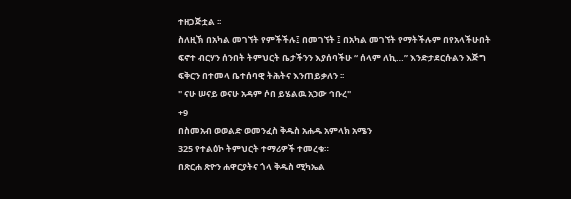ተዘጋጅቷል ፡፡
ስለዚኽ በአካል መገኘት የምችችሉ፤ በመገኘት ፤ በአካል መገኘት የማትችሉም በየአላችሁበት ፍኖተ ብርሃን ሰንበት ትምህርት ቤታችንን እያሰባችሁ “ ሰላም ለኪ…” እንድታደርሱልን እጅግ ፍቅርን በተመላ ቤተሰባዊ ትሕትና እንጠይቃለን ፡፡
" ናሁ ሠናይ ወናሁ አዳም ሶበ ይሄልዉ አኃው ኅቡረ"
+9
በስመአብ ወወልድ ወመንፈስ ቅዱስ አሐዱ አምላክ አሜን
325 የተልዕኮ ትምህርት ተማሪዎች ተመረቁ።
በጽርሐ ጽዮን ሐዋርያትና ጎላ ቅዱስ ሚካኤል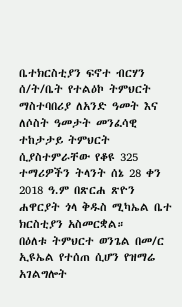ቤተክርስቲያን ፍኖተ ብርሃን ሰ/ት/ቤት የተልዕኮ ትምህርት ማስተባበሪያ ለአንድ ዓመት እና ለሶስት ዓመታት መንፈሳዊ ተከታታይ ትምህርት ሲያስተምራቸው የቆዩ 325 ተማሪዎችን ትላንት ሰኔ 28 ቀን 2018 ዓ.ም በጽርሐ ጽዮን ሐዋርያት ጎላ ቅዱስ ሚካኤል ቤተ ክርስቲያን አስመርቋል።
በዕለቱ ትምህርተ ወንጌል በመ/ር ኢዩኤል የተሰጠ ሲሆን የዝማሬ አገልግሎት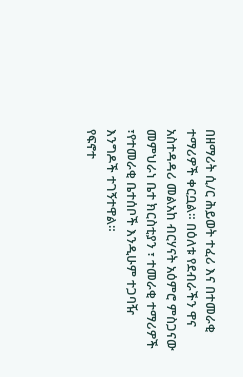በዘማሪት ሲ/ር ሕይወት ተፈሪ እና በተመራቂ ተማሪዎች ቀርቧል። በዕለቱ የደብራችን ዋና አስተዳዳሪ መልአከ ብርሃናት አዕምሮ ምስጋናው መምህራነ ቤተ ክርስቲያን ፣ ተመራቂ ተማሪዎች ፣የተመራቂ ቤተሰቦች እንዲሁም ተጋባዥ እንግዶች ተገኝተዋል።
የፍኖተ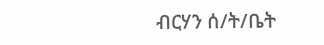ብርሃን ሰ/ት/ቤት